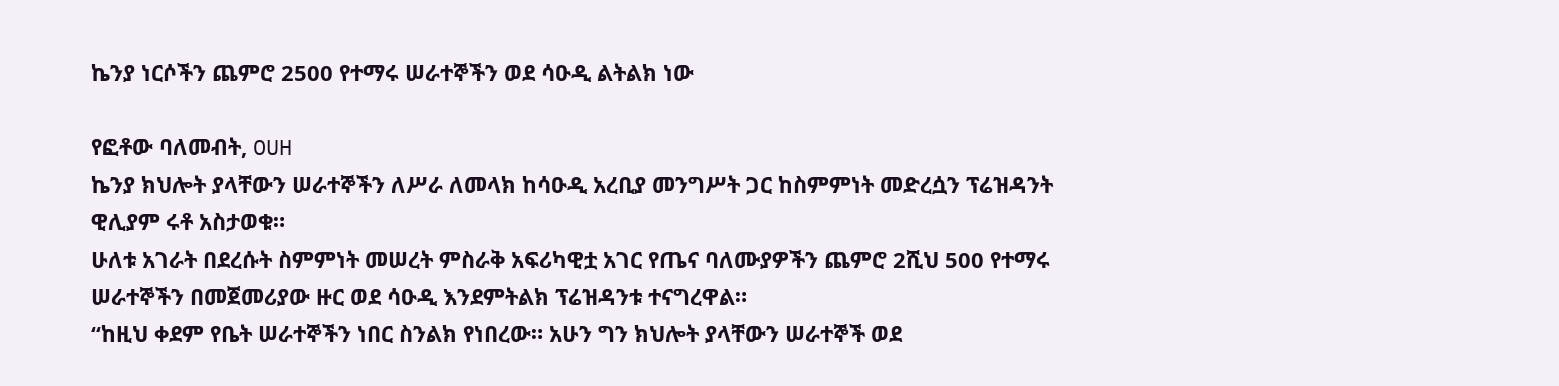ኬንያ ነርሶችን ጨምሮ 2500 የተማሩ ሠራተኞችን ወደ ሳዑዲ ልትልክ ነው

የፎቶው ባለመብት, OUH
ኬንያ ክህሎት ያላቸውን ሠራተኞችን ለሥራ ለመላክ ከሳዑዲ አረቢያ መንግሥት ጋር ከስምምነት መድረሷን ፕሬዝዳንት ዊሊያም ሩቶ አስታወቁ።
ሁለቱ አገራት በደረሱት ስምምነት መሠረት ምስራቅ አፍሪካዊቷ አገር የጤና ባለሙያዎችን ጨምሮ 2ሺህ 500 የተማሩ ሠራተኞችን በመጀመሪያው ዙር ወደ ሳዑዲ እንደምትልክ ፕሬዝዳንቱ ተናግረዋል።
“ከዚህ ቀደም የቤት ሠራተኞችን ነበር ስንልክ የነበረው። አሁን ግን ክህሎት ያላቸውን ሠራተኞች ወደ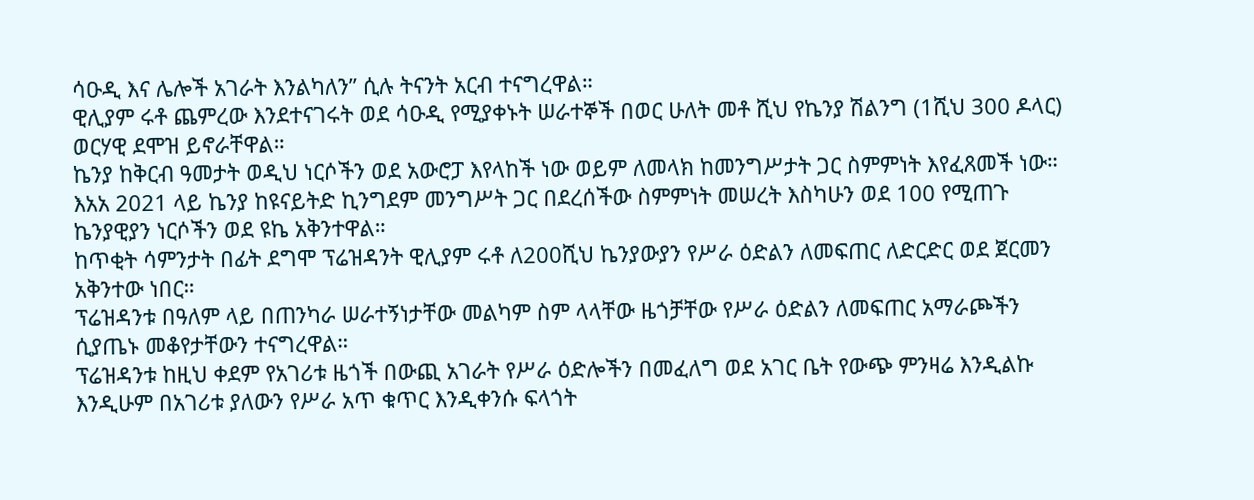ሳዑዲ እና ሌሎች አገራት እንልካለን” ሲሉ ትናንት አርብ ተናግረዋል።
ዊሊያም ሩቶ ጨምረው እንደተናገሩት ወደ ሳዑዲ የሚያቀኑት ሠራተኞች በወር ሁለት መቶ ሺህ የኬንያ ሽልንግ (1ሺህ 300 ዶላር) ወርሃዊ ደሞዝ ይኖራቸዋል።
ኬንያ ከቅርብ ዓመታት ወዲህ ነርሶችን ወደ አውሮፓ እየላከች ነው ወይም ለመላክ ከመንግሥታት ጋር ስምምነት እየፈጸመች ነው።
እአአ 2021 ላይ ኬንያ ከዩናይትድ ኪንግደም መንግሥት ጋር በደረሰችው ስምምነት መሠረት እስካሁን ወደ 100 የሚጠጉ ኬንያዊያን ነርሶችን ወደ ዩኬ አቅንተዋል።
ከጥቂት ሳምንታት በፊት ደግሞ ፕሬዝዳንት ዊሊያም ሩቶ ለ200ሺህ ኬንያውያን የሥራ ዕድልን ለመፍጠር ለድርድር ወደ ጀርመን አቅንተው ነበር።
ፕሬዝዳንቱ በዓለም ላይ በጠንካራ ሠራተኝነታቸው መልካም ስም ላላቸው ዜጎቻቸው የሥራ ዕድልን ለመፍጠር አማራጮችን ሲያጤኑ መቆየታቸውን ተናግረዋል።
ፕሬዝዳንቱ ከዚህ ቀደም የአገሪቱ ዜጎች በውጪ አገራት የሥራ ዕድሎችን በመፈለግ ወደ አገር ቤት የውጭ ምንዛሬ እንዲልኩ እንዲሁም በአገሪቱ ያለውን የሥራ አጥ ቁጥር እንዲቀንሱ ፍላጎት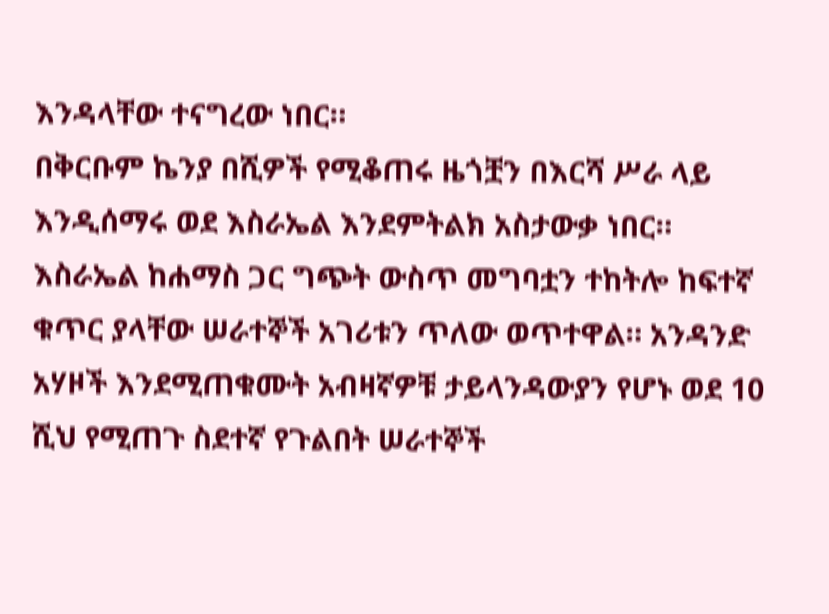እንዳላቸው ተናግረው ነበር።
በቅርቡም ኬንያ በሺዎች የሚቆጠሩ ዜጎቿን በእርሻ ሥራ ላይ እንዲሰማሩ ወደ እስራኤል እንደምትልክ አስታውቃ ነበር።
እስራኤል ከሐማስ ጋር ግጭት ውስጥ መግባቷን ተከትሎ ከፍተኛ ቁጥር ያላቸው ሠራተኞች አገሪቱን ጥለው ወጥተዋል። አንዳንድ አሃዞች እንደሚጠቁሙት አብዛኛዎቹ ታይላንዳውያን የሆኑ ወደ 10 ሺህ የሚጠጉ ስደተኛ የጉልበት ሠራተኞች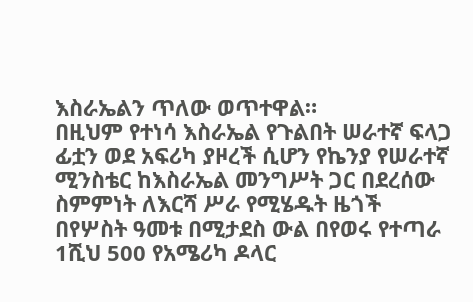እስራኤልን ጥለው ወጥተዋል።
በዚህም የተነሳ እስራኤል የጉልበት ሠራተኛ ፍላጋ ፊቷን ወደ አፍሪካ ያዞረች ሲሆን የኬንያ የሠራተኛ ሚንስቴር ከእስራኤል መንግሥት ጋር በደረሰው ስምምነት ለእርሻ ሥራ የሚሄዱት ዜጎች በየሦስት ዓመቱ በሚታደስ ውል በየወሩ የተጣራ 1ሺህ 500 የአሜሪካ ዶላር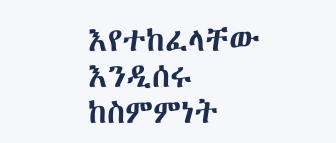እየተከፈላቸው እንዲሰሩ ከስምምነት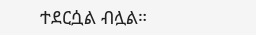ተደርሷል ብሏል።